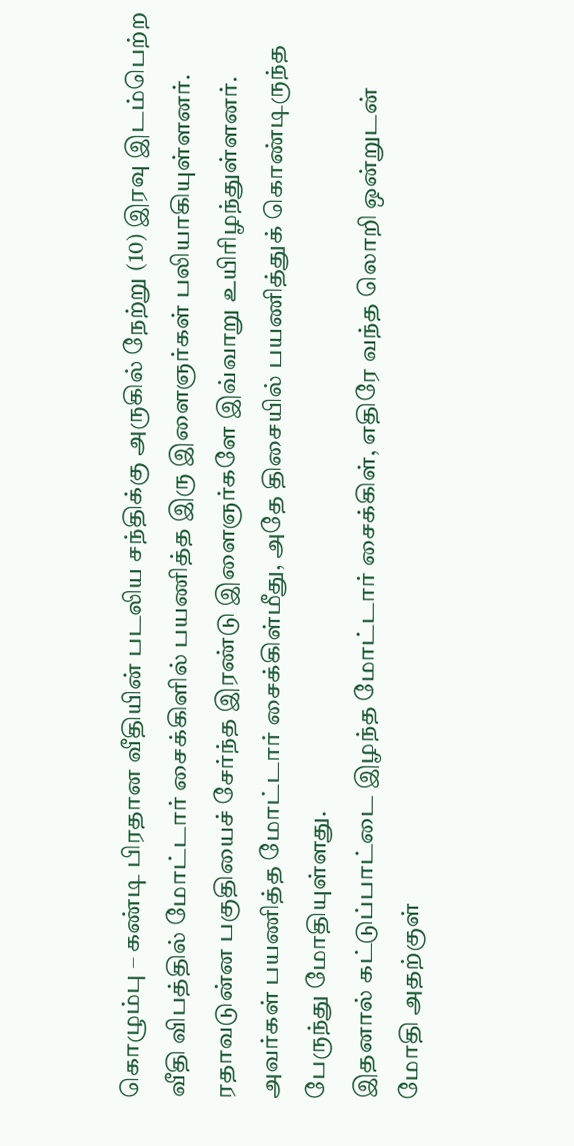கொழும்பு – கண்டி பிரதான வீதியின் படலிய சந்திக்கு அருகில் நேற்று (10) இரவு இடம்பெற்ற வீதி விபத்தில் மோட்டார் சைக்கிளில் பயணித்த இரு இளைஞர்கள் பலியாகியுள்ளனர்.
ரதாவடுன்ன பகுதியைச் சேர்ந்த இரண்டு இளைஞர்களே இவ்வாறு உயிரிழந்துள்ளனர்.
அவர்கள் பயணித்த மோட்டார் சைக்கிள்மீது, அதே திசையில் பயணித்துக் கொண்டிருந்த பேருந்து மோதியுள்ளது.
இதனால் கட்டுப்பாட்டை இழந்த மோட்டார் சைக்கிள், எதிரே வந்த லொறி ஒன்றுடன் மோதி அதற்குள்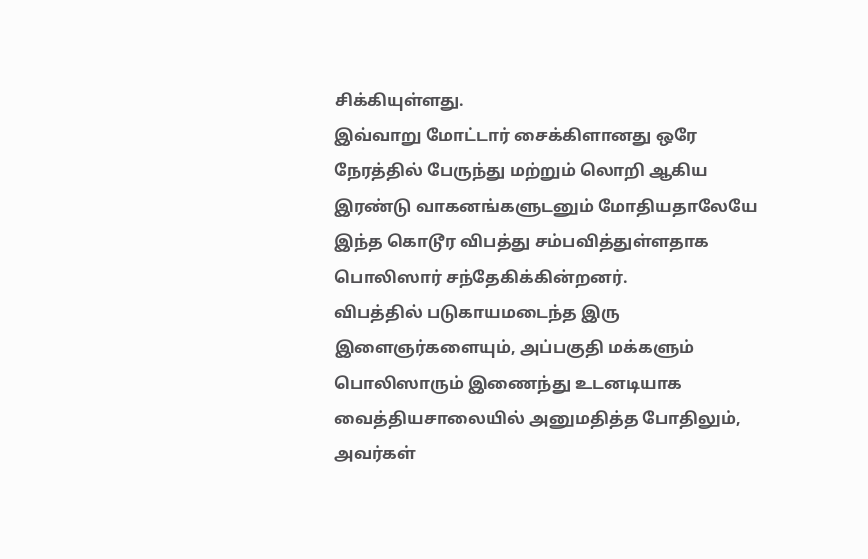சிக்கியுள்ளது.
இவ்வாறு மோட்டார் சைக்கிளானது ஒரே நேரத்தில் பேருந்து மற்றும் லொறி ஆகிய இரண்டு வாகனங்களுடனும் மோதியதாலேயே இந்த கொடூர விபத்து சம்பவித்துள்ளதாக பொலிஸார் சந்தேகிக்கின்றனர்.
விபத்தில் படுகாயமடைந்த இரு இளைஞர்களையும், அப்பகுதி மக்களும் பொலிஸாரும் இணைந்து உடனடியாக வைத்தியசாலையில் அனுமதித்த போதிலும், அவர்கள்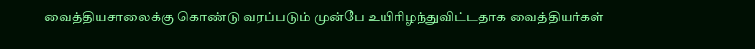வைத்தியசாலைக்கு கொண்டு வரப்படும் முன்பே உயிரிழந்துவிட்டதாக வைத்தியர்கள்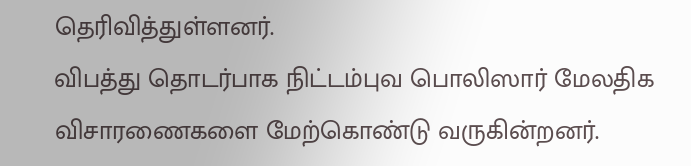தெரிவித்துள்ளனர்.
விபத்து தொடர்பாக நிட்டம்புவ பொலிஸார் மேலதிக விசாரணைகளை மேற்கொண்டு வருகின்றனர்.